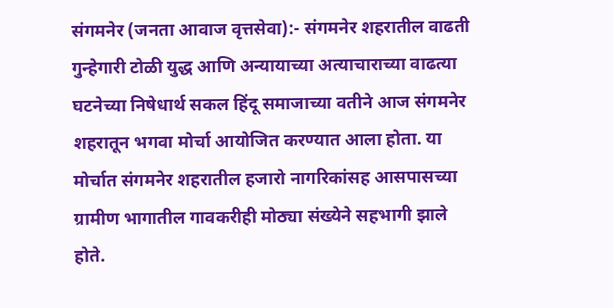संगमनेर (जनता आवाज वृत्तसेवा):- संगमनेर शहरातील वाढती गुन्हेगारी टोळी युद्ध आणि अन्यायाच्या अत्याचाराच्या वाढत्या घटनेच्या निषेधार्थ सकल हिंदू समाजाच्या वतीने आज संगमनेर शहरातून भगवा मोर्चा आयोजित करण्यात आला होता. या मोर्चात संगमनेर शहरातील हजारो नागरिकांसह आसपासच्या ग्रामीण भागातील गावकरीही मोठ्या संख्येने सहभागी झाले होते.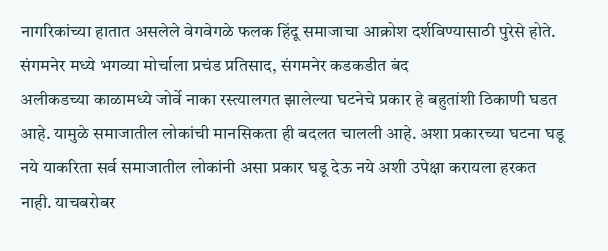नागरिकांच्या हातात असलेले वेगवेगळे फलक हिंदू समाजाचा आक्रोश दर्शविण्यासाठी पुरेसे होते.
संगमनेर मध्ये भगव्या मोर्चाला प्रचंड प्रतिसाद, संगमनेर कडकडीत बंद
अलीकडच्या काळामध्ये जोर्वे नाका रस्त्यालगत झालेल्या घटनेचे प्रकार हे बहुतांशी ठिकाणी घडत आहे. यामुळे समाजातील लोकांची मानसिकता ही बदलत चालली आहे. अशा प्रकारच्या घटना घडू नये याकरिता सर्व समाजातील लोकांनी असा प्रकार घडू देऊ नये अशी उपेक्षा करायला हरकत नाही. याचबरोबर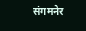संगमनेर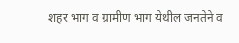शहर भाग व ग्रामीण भाग येथील जनतेने व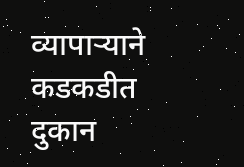व्यापाऱ्याने कडकडीत दुकान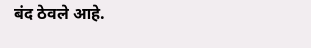बंद ठेवले आहे.